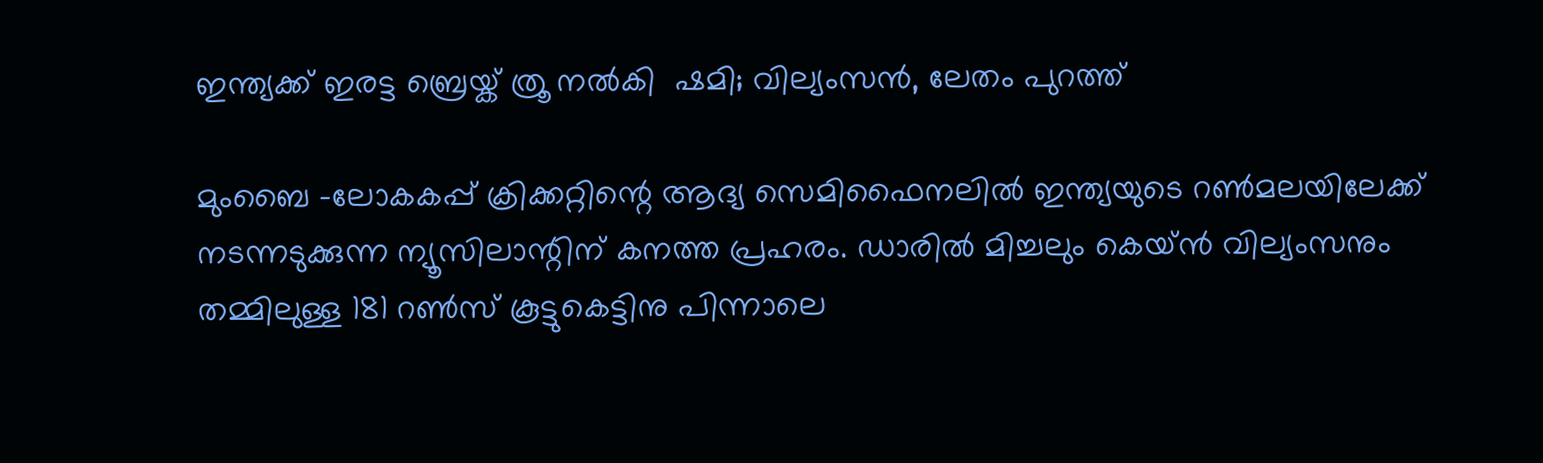ഇന്ത്യക്ക് ഇരട്ട ബ്രെയ്ക് ത്രൂ നല്‍കി  ഷമി; വില്യംസന്‍, ലേതം പുറത്ത്

മുംബൈ -ലോകകപ്പ് ക്രിക്കറ്റിന്റെ ആദ്യ സെമിഫൈനലില്‍ ഇന്ത്യയുടെ റണ്‍മലയിലേക്ക് നടന്നടുക്കുന്ന ന്യൂസിലാന്റിന് കനത്ത പ്രഹരം. ഡാരില്‍ മിച്ചലും കെയ്ന്‍ വില്യംസനും തമ്മിലുള്ള 181 റണ്‍സ് കൂട്ടുകെട്ടിനു പിന്നാലെ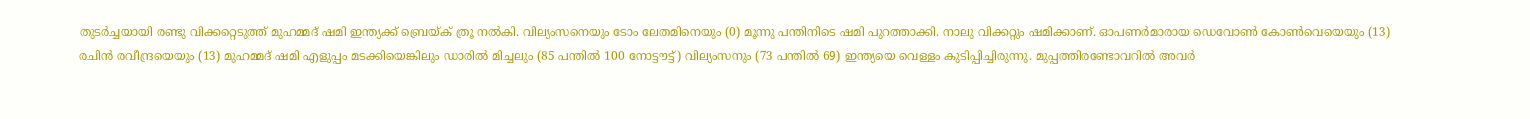തുടര്‍ച്ചയായി രണ്ടു വിക്കറ്റെടുത്ത് മുഹമ്മദ് ഷമി ഇന്ത്യക്ക് ബ്രെയ്ക് ത്രൂ നല്‍കി. വില്യംസനെയും ടോം ലേതമിനെയും (0) മൂന്നു പന്തിനിടെ ഷമി പുറത്താക്കി. നാലു വിക്കറ്റും ഷമിക്കാണ്. ഓപണര്‍മാരായ ഡെവോണ്‍ കോണ്‍വെയെയും (13) രചിന്‍ രവീന്ദ്രയെയും (13) മുഹമ്മദ് ഷമി എളുപ്പം മടക്കിയെങ്കിലും ഡാരില്‍ മിച്ചലും (85 പന്തില്‍ 100 നോട്ടൗട്ട്) വില്യംസനും (73 പന്തില്‍ 69) ഇന്ത്യയെ വെള്ളം കുടിപ്പിച്ചിരുന്നു. മുപ്പത്തിരണ്ടോവറില്‍ അവര്‍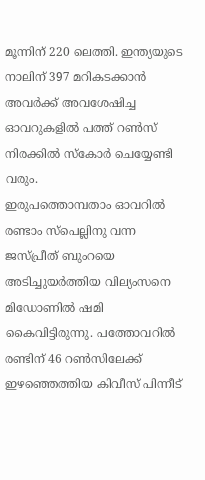മൂന്നിന് 220 ലെത്തി. ഇന്ത്യയുടെ നാലിന് 397 മറികടക്കാന്‍ അവര്‍ക്ക് അവശേഷിച്ച ഓവറുകളില്‍ പത്ത് റണ്‍സ് നിരക്കില്‍ സ്‌കോര്‍ ചെയ്യേണ്ടി വരും.
ഇരുപത്തൊമ്പതാം ഓവറില്‍ രണ്ടാം സ്‌പെല്ലിനു വന്ന ജസ്പ്രീത് ബുംറയെ അടിച്ചുയര്‍ത്തിയ വില്യംസനെ മിഡോണില്‍ ഷമി കൈവിട്ടിരുന്നു. പത്തോവറില്‍ രണ്ടിന് 46 റണ്‍സിലേക്ക് ഇഴഞ്ഞെത്തിയ കിവീസ് പിന്നീട്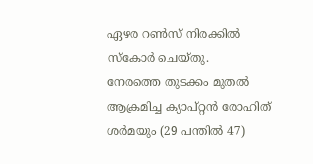ഏഴര റണ്‍സ് നിരക്കില്‍ സ്‌കോര്‍ ചെയ്തു.
നേരത്തെ തുടക്കം മുതല്‍ ആക്രമിച്ച ക്യാപ്റ്റന്‍ രോഹിത് ശര്‍മയും (29 പന്തില്‍ 47)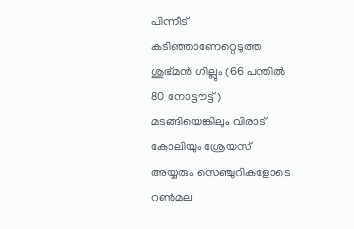പിന്നീട് കടിഞ്ഞാണേറ്റെടുത്ത ശുഭ്മന്‍ ഗില്ലും (66 പന്തില്‍ 80 നോട്ടൗട്ട്) മടങ്ങിയെങ്കിലും വിരാട് കോലിയും ശ്രേയസ് അയ്യരും സെഞ്ചുറികളോടെ റണ്‍മല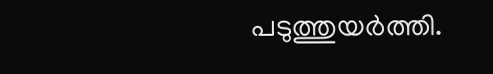പടുത്തുയര്‍ത്തി.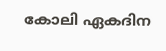കോലി ഏകദിന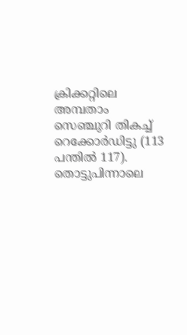ക്രിക്കറ്റിലെ അമ്പതാം സെഞ്ചുറി തികച്ച് റെക്കോര്‍ഡിട്ടു (113 പന്തില്‍ 117). തൊട്ടുപിന്നാലെ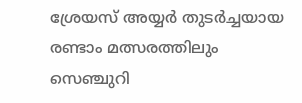ശ്രേയസ് അയ്യര്‍ തുടര്‍ച്ചയായ രണ്ടാം മത്സരത്തിലും സെഞ്ചുറി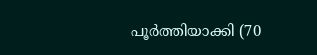പൂര്‍ത്തിയാക്കി (70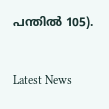പന്തില്‍ 105).


Latest News